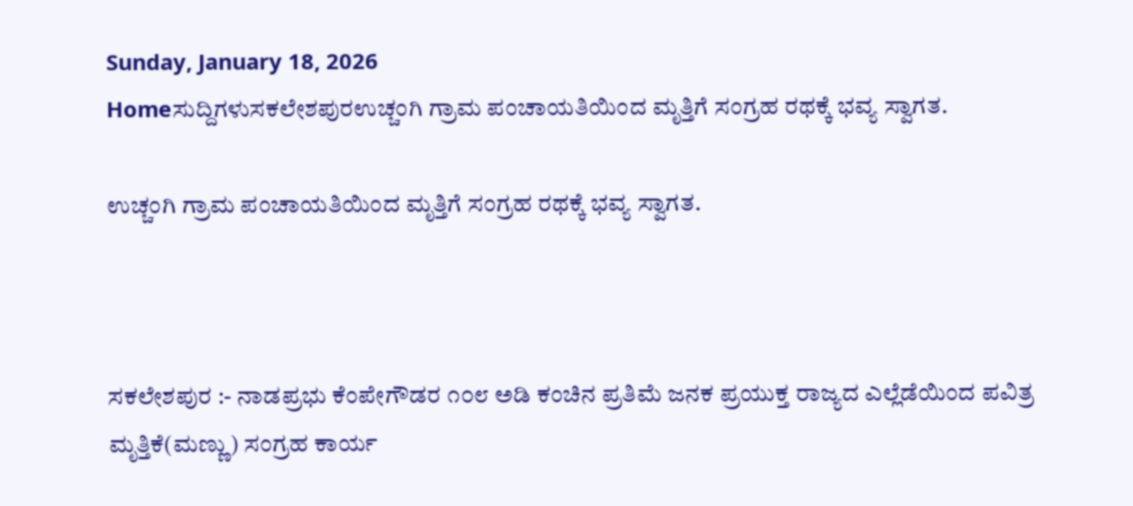Sunday, January 18, 2026
Homeಸುದ್ದಿಗಳುಸಕಲೇಶಪುರಉಚ್ಚಂಗಿ ಗ್ರಾಮ ಪಂಚಾಯತಿಯಿಂದ ಮೃತ್ತಿಗೆ ಸಂಗ್ರಹ ರಥಕ್ಕೆ ಭವ್ಯ ಸ್ವಾಗತ.

ಉಚ್ಚಂಗಿ ಗ್ರಾಮ ಪಂಚಾಯತಿಯಿಂದ ಮೃತ್ತಿಗೆ ಸಂಗ್ರಹ ರಥಕ್ಕೆ ಭವ್ಯ ಸ್ವಾಗತ.



ಸಕಲೇಶಪುರ :- ನಾಡಪ್ರಭು ಕೆಂಪೇಗೌಡರ ೧೦೮ ಅಡಿ ಕಂಚಿನ ಪ್ರತಿಮೆ ಜನಕ ಪ್ರಯುಕ್ತ ರಾಜ್ಯದ ಎಲ್ಲೆಡೆಯಿಂದ ಪವಿತ್ರ ಮೃತ್ತಿಕೆ(ಮಣ್ಣು) ಸಂಗ್ರಹ ಕಾರ್ಯ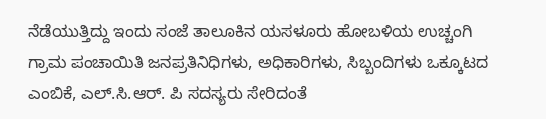ನೆಡೆಯುತ್ತಿದ್ದು ಇಂದು ಸಂಜೆ ತಾಲೂಕಿನ ಯಸಳೂರು ಹೋಬಳಿಯ ಉಚ್ಚಂಗಿ ಗ್ರಾಮ ಪಂಚಾಯಿತಿ ಜನಪ್ರತಿನಿಧಿಗಳು, ಅಧಿಕಾರಿಗಳು, ಸಿಬ್ಬಂದಿಗಳು ಒಕ್ಕೂಟದ ಎಂಬಿಕೆ, ಎಲ್.ಸಿ.ಆರ್. ಪಿ ಸದಸ್ಯರು ಸೇರಿದಂತೆ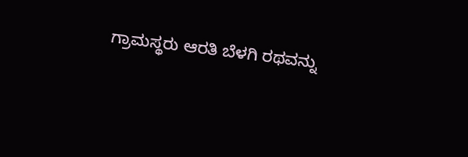ಗ್ರಾಮಸ್ಥರು ಆರತಿ ಬೆಳಗಿ ರಥವನ್ನು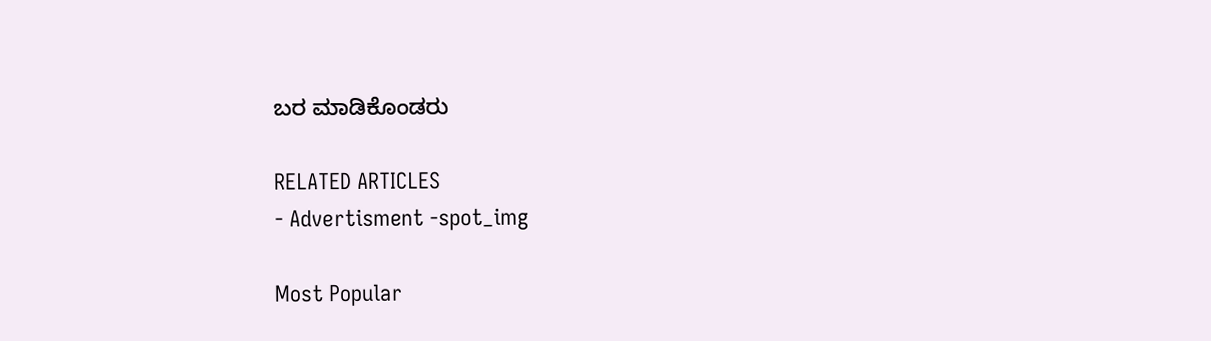ಬರ ಮಾಡಿಕೊಂಡರು

RELATED ARTICLES
- Advertisment -spot_img

Most Popular